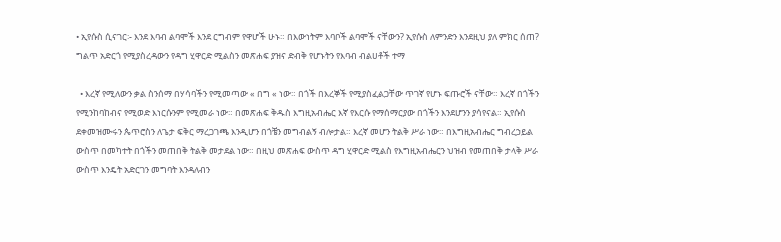• ኢየሱስ ሲናገር፡- እንደ እባብ ልባሞች እንደ ርግብም የዋሆች ሁኑ። በእውነትም እባቦች ልባሞች ናቸውን? ኢየሱስ ለምንድን እንደዚህ ያለ ምክር ሰጠ? ግልጥ አድርጎ የሚያስረዳውን የዳግ ሂዋርድ ሚልስን መጽሐፍ ያዝና ድብቅ የሆኑትን የእባብ ብልሀቶች ተማ

  • እረኛ የሚለውን ቃል ስንሰማ በሃሳባችን የሚመጣው « በግ « ነው። በጎች በእረኞች የሚያስፈልጋቸው ጥገኛ የሆኑ ፍጡሮች ናቸው። እረኛ በጎችን የሚንከባከብና የሚወድ እነርሱንም የሚመራ ነው። በመጽሐፍ ቅዱስ እግዚአብሔር እኛ የእርሱ የማሰማርያው በጎችን እንደሆንን ያሳየናል። ኢየሱስ ደቀመዝሙሩን ጴጥሮስን ለጌታ ፍቅር ማረጋገጫ እንዲሆን በጎቼን መግብልኝ ብሎታል። እረኛ መሆን ትልቅ ሥራ ነው። በእግዚአብሔር ግብረኃይል ውስጥ በመካተት በጎችን መጠበቅ ትልቅ መታደል ነው። በዚህ መጽሐፍ ውስጥ ዳግ ሂዋርድ ሚልስ የእግዚአብሔርን ህዝብ የመጠበቅ ታላቅ ሥራ ውስጥ እንዴት አድርገን መግባት እንዳለብን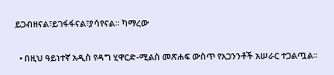ይጋብዘናል፣ይገፋፋናል፣ያሳየናል። ካማረው

  • በዚህ ዓይነተኛ አዲስ የዳግ ሂዋርድ-ሚልስ መጽሐፍ ውስጥ የአጋንንቶች አሠራር ተጋልጧል፡፡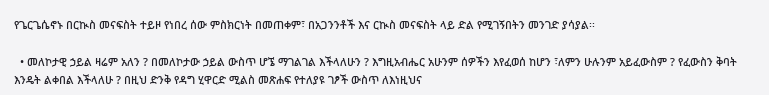የጌርጌሴኖኑ በርኲስ መናፍስት ተይዞ የነበረ ሰው ምስክርነት በመጠቀም፣ በአጋንንቶች እና ርኲስ መናፍስት ላይ ድል የሚገኝበትን መንገድ ያሳያል፡፡

  • መለኮታዊ ኃይል ዛሬም አለን ? በመለኮታው ኃይል ውስጥ ሆኜ ማገልገል እችላለሁን ? እግዚአብሔር አሁንም ሰዎችን እየፈወሰ ከሆን ፣ለምን ሁሉንም አይፈውስም ? የፈውስን ቅባት እንዴት ልቀበል እችላለሁ ? በዚህ ድንቅ የዳግ ሂዋርድ ሚልስ መጽሐፍ የተለያዩ ገፆች ውስጥ ለእነዚህና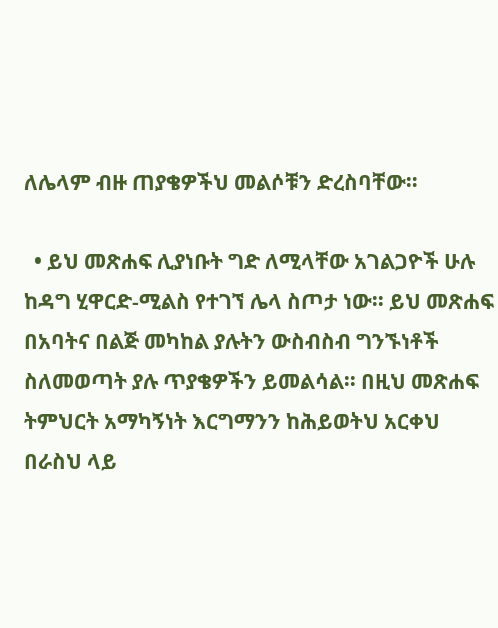ለሌላም ብዙ ጠያቄዎችህ መልሶቹን ድረስባቸው።

  • ይህ መጽሐፍ ሊያነቡት ግድ ለሚላቸው አገልጋዮች ሁሉ ከዳግ ሂዋርድ-ሚልስ የተገኘ ሌላ ስጦታ ነው፡፡ ይህ መጽሐፍ በአባትና በልጅ መካከል ያሉትን ውስብስብ ግንኙነቶች ስለመወጣት ያሉ ጥያቄዎችን ይመልሳል፡፡ በዚህ መጽሐፍ ትምህርት አማካኝነት እርግማንን ከሕይወትህ አርቀህ በራስህ ላይ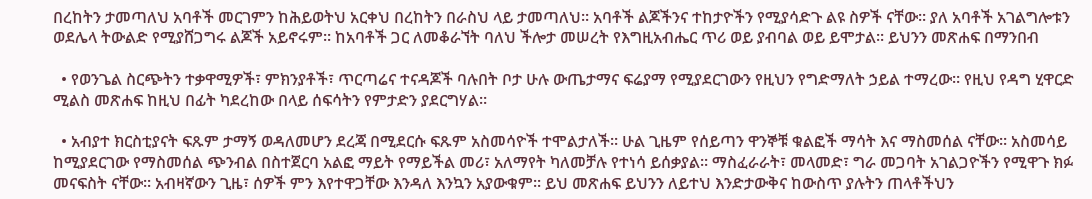በረከትን ታመጣለህ አባቶች መርገምን ከሕይወትህ አርቀህ በረከትን በራስህ ላይ ታመጣለህ፡፡ አባቶች ልጆችንና ተከታዮችን የሚያሳድጉ ልዩ ስዎች ናቸው፡፡ ያለ አባቶች አገልግሎቱን ወደሌላ ትውልድ የሚያሸጋግሩ ልጆች አይኖሩም፡፡ ከአባቶች ጋር ለመቆራኘት ባለህ ችሎታ መሠረት የእግዚአብሔር ጥሪ ወይ ያብባል ወይ ይሞታል፡፡ ይህንን መጽሐፍ በማንበብ

  • የወንጌል ስርጭትን ተቃዋሚዎች፣ ምክንያቶች፣ ጥርጣሬና ተናዳጆች ባሉበት ቦታ ሁሉ ውጤታማና ፍሬያማ የሚያደርገውን የዚህን የግድማለት ኃይል ተማረው። የዚህ የዳግ ሂዋርድ ሚልስ መጽሐፍ ከዚህ በፊት ካደረከው በላይ ሰፍሳትን የምታድን ያደርግሃል።

  • አብያተ ክርስቲያናት ፍጹም ታማኝ ወዳለመሆን ደረጃ በሚደርሱ ፍጹም አስመሳዮች ተሞልታለች፡፡ ሁል ጊዜም የሰይጣን ዋንኞቹ ቁልፎች ማሳት እና ማስመሰል ናቸው፡፡ አስመሳይ ከሚያደርገው የማስመሰል ጭንብል በስተጀርባ አልፎ ማይት የማይችል መሪ፣ አለማየት ካለመቻሉ የተነሳ ይሰቃያል፡፡ ማስፈራራት፣ መላመድ፣ ግራ መጋባት አገልጋዮችን የሚዋጉ ክፉ መናፍስት ናቸው፡፡ አብዛኛውን ጊዜ፣ ሰዎች ምን እየተዋጋቸው እንዳለ እንኳን አያውቁም፡፡ ይህ መጽሐፍ ይህንን ለይተህ እንድታውቅና ከውስጥ ያሉትን ጠላቶችህን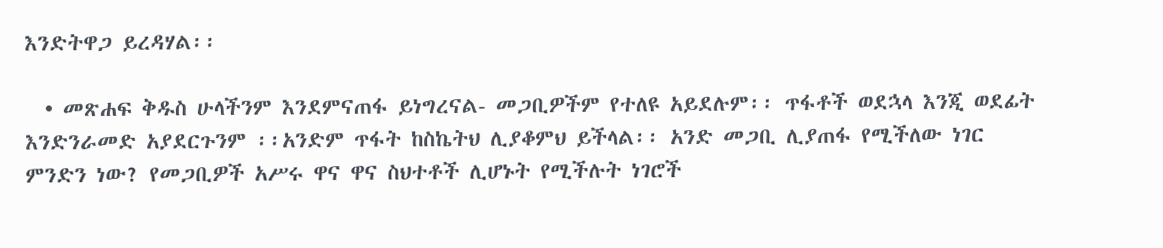እንድትዋጋ ይረዳሃል፡፡

  • መጽሐፍ ቅዱስ ሁላችንም እንደምናጠፋ ይነግረናል- መጋቢዎችም የተለዩ አይደሉም፡፡ ጥፋቶች ወደኋላ እንጂ ወደፊት እንድንራመድ አያደርጉንም ፡፡አንድም ጥፋት ከስኬትህ ሊያቆምህ ይችላል፡፡ አንድ መጋቢ ሊያጠፋ የሚችለው ነገር ምንድን ነው? የመጋቢዎች አሥሩ ዋና ዋና ስህተቶች ሊሆኑት የሚችሉት ነገሮች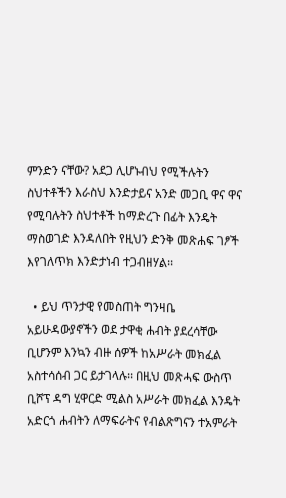ምንድን ናቸው? አደጋ ሊሆኑብህ የሚችሉትን ስህተቶችን እራስህ እንድታይና አንድ መጋቢ ዋና ዋና የሚባሉትን ስህተቶች ከማድረጉ በፊት እንዴት ማስወገድ እንዳለበት የዚህን ድንቅ መጽሐፍ ገፆች እየገለጥክ እንድታነብ ተጋብዘሃል፡፡

  • ይህ ጥንታዊ የመስጠት ግንዛቤ አይሁዳውያኖችን ወደ ታዋቂ ሐብት ያደረሳቸው ቢሆንም እንኳን ብዙ ሰዎች ከአሥራት መክፈል አስተሳሰብ ጋር ይታገላሉ፡፡ በዚህ መጽሓፍ ውስጥ ቢሾፕ ዳግ ሂዋርድ ሚልስ አሥራት መክፈል እንዴት አድርጎ ሐብትን ለማፍራትና የብልጽግናን ተአምራት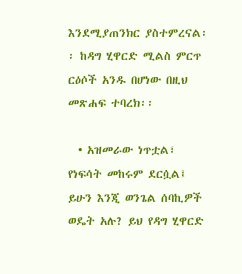እንደሚያጠንክር ያስተምረናል፡፡ ከዳግ ሂዋርድ ሚልስ ምርጥ ርዕሶች አንዱ በሆነው በዚህ መጽሐፍ ተባረክ፡፡

  • አዝመራው ነጥቷል፣ የነፍሳት መከሩም ደርሷል፤ ይሁን እንጂ ወንጌል ሰባኪዎች ወዴት አሉ? ይህ የዳግ ሂዋርድ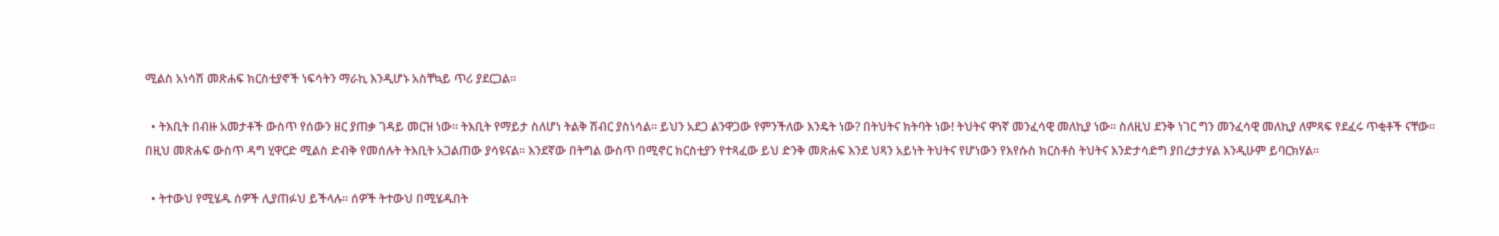ሚልስ አነሳሽ መጽሐፍ ክርስቲያኖች ነፍሳትን ማራኪ እንዲሆኑ አስቸኳይ ጥሪ ያደርጋል፡፡

  • ትእቢት በብዙ አመታቶች ውስጥ የሰውን ዘር ያጠቃ ገዳይ መርዝ ነው። ትእቢት የማይታ ስለሆነ ትልቅ ሽብር ያስነሳል። ይህን አደጋ ልንዋጋው የምንችለው እንዴት ነው? በትህትና ክትባት ነው! ትህትና ዋነኛ መንፈሳዊ መለኪያ ነው። ስለዚህ ደንቅ ነገር ግን መንፈሳዊ መለኪያ ለምጻፍ የደፈሩ ጥቂቶች ናቸው። በዚህ መጽሐፍ ውስጥ ዳግ ሂዋርድ ሚልስ ድብቅ የመሰሉት ትእቢት አጋልጠው ያሳዩናል። እንደኛው በትግል ውስጥ በሚኖር ክርስቲያን የተጻፈው ይህ ድንቅ መጽሐፍ እንደ ህጻን አይነት ትህትና የሆነውን የእየሱስ ክርስቶስ ትህትና እንድታሳድግ ያበረታታሃል እንዲሁም ይባርክሃል።

  • ትተውህ የሚሄዱ ሰዎች ሊያጠፉህ ይችላሉ፡፡ ሰዎች ትተውህ በሚሄዱበት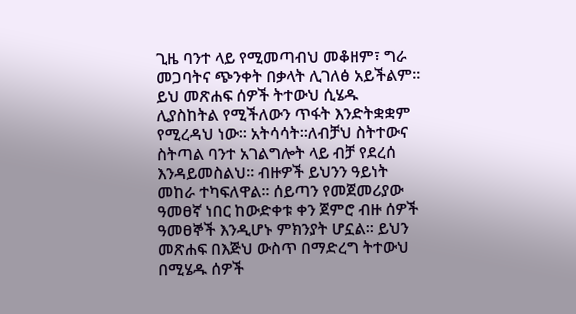ጊዜ ባንተ ላይ የሚመጣብህ መቆዘም፣ ግራ መጋባትና ጭንቀት በቃላት ሊገለፅ አይችልም፡፡ ይህ መጽሐፍ ሰዎች ትተውህ ሲሄዱ ሊያስከትል የሚችለውን ጥፋት እንድትቋቋም የሚረዳህ ነው፡፡ አትሳሳት፡፡ለብቻህ ስትተውና ስትጣል ባንተ አገልግሎት ላይ ብቻ የደረሰ እንዳይመስልህ፡፡ ብዙዎች ይህንን ዓይነት መከራ ተካፍለዋል፡፡ ሰይጣን የመጀመሪያው ዓመፀኛ ነበር ከውድቀቱ ቀን ጀምሮ ብዙ ሰዎች ዓመፀኞች እንዲሆኑ ምክንያት ሆኗል፡፡ ይህን መጽሐፍ በእጅህ ውስጥ በማድረግ ትተውህ በሚሄዱ ሰዎች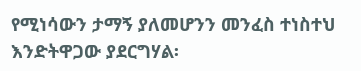የሚነሳውን ታማኝ ያለመሆንን መንፈስ ተነስተህ እንድትዋጋው ያደርግሃል፡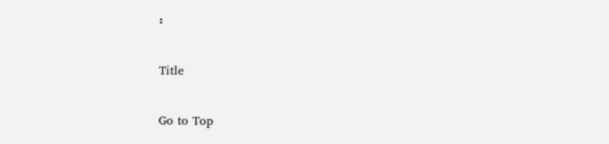፡

Title

Go to Top